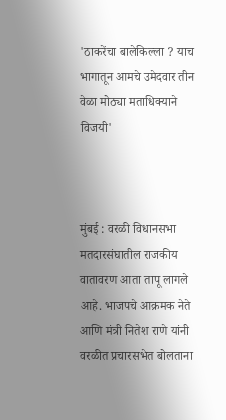'ठाकरेंचा बालेकिल्ला ? याच भागातून आमचे उमेदवार तीन वेळा मोठ्या मताधिक्याने विजयी'



मुंबई : वरळी विधानसभा मतदारसंघातील राजकीय वातावरण आता तापू लागले आहे. भाजपचे आक्रमक नेते आणि मंत्री नितेश राणे यांनी वरळीत प्रचारसभेत बोलताना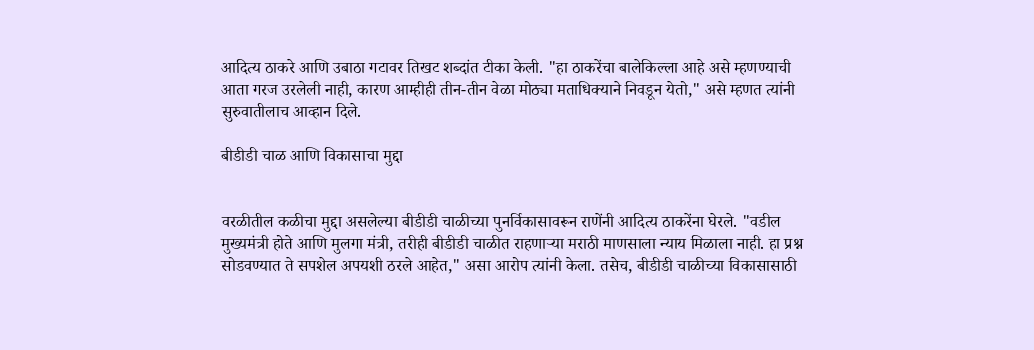आदित्य ठाकरे आणि उबाठा गटावर तिखट शब्दांत टीका केली. "हा ठाकरेंचा बालेकिल्ला आहे असे म्हणण्याची आता गरज उरलेली नाही, कारण आम्हीही तीन-तीन वेळा मोठ्या मताधिक्याने निवडून येतो," असे म्हणत त्यांनी सुरुवातीलाच आव्हान दिले.

बीडीडी चाळ आणि विकासाचा मुद्दा


वरळीतील कळीचा मुद्दा असलेल्या बीडीडी चाळीच्या पुनर्विकासावरून राणेंनी आदित्य ठाकरेंना घेरले. "वडील मुख्यमंत्री होते आणि मुलगा मंत्री, तरीही बीडीडी चाळीत राहणाऱ्या मराठी माणसाला न्याय मिळाला नाही. हा प्रश्न सोडवण्यात ते सपशेल अपयशी ठरले आहेत," असा आरोप त्यांनी केला. तसेच, बीडीडी चाळीच्या विकासासाठी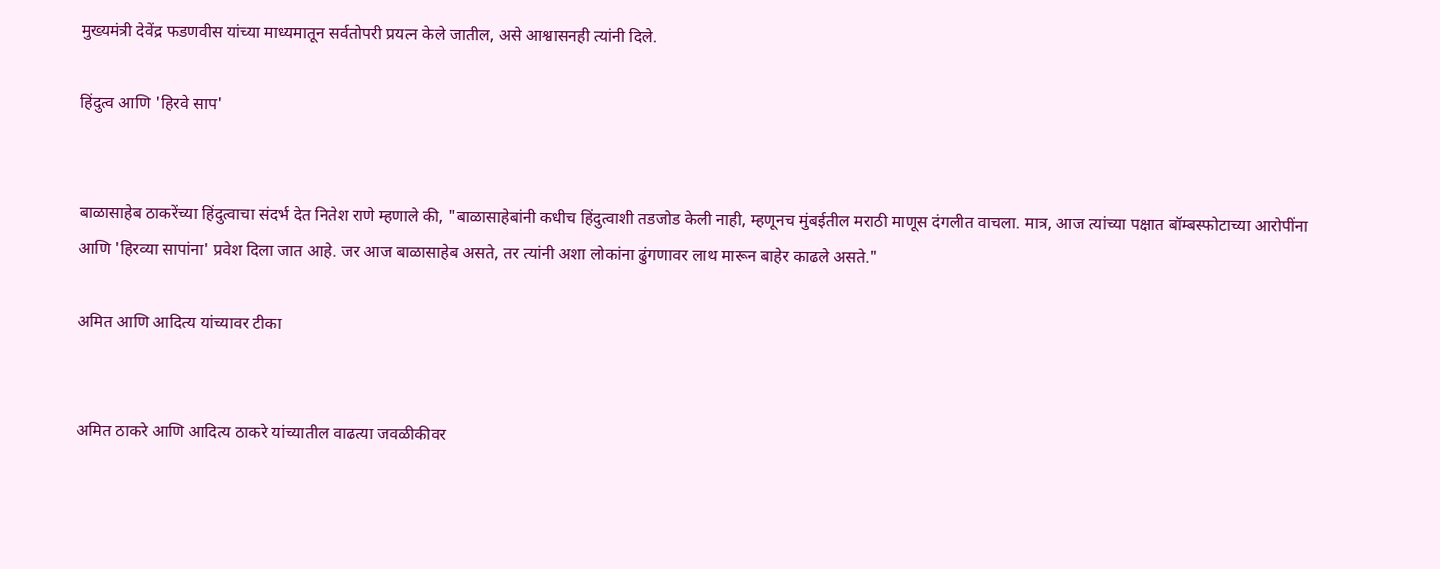मुख्यमंत्री देवेंद्र फडणवीस यांच्या माध्यमातून सर्वतोपरी प्रयत्न केले जातील, असे आश्वासनही त्यांनी दिले.

हिंदुत्व आणि 'हिरवे साप'


बाळासाहेब ठाकरेंच्या हिंदुत्वाचा संदर्भ देत नितेश राणे म्हणाले की, "बाळासाहेबांनी कधीच हिंदुत्वाशी तडजोड केली नाही, म्हणूनच मुंबईतील मराठी माणूस दंगलीत वाचला. मात्र, आज त्यांच्या पक्षात बॉम्बस्फोटाच्या आरोपींना आणि 'हिरव्या सापांना' प्रवेश दिला जात आहे. जर आज बाळासाहेब असते, तर त्यांनी अशा लोकांना ढुंगणावर लाथ मारून बाहेर काढले असते."

अमित आणि आदित्य यांच्यावर टीका


अमित ठाकरे आणि आदित्य ठाकरे यांच्यातील वाढत्या जवळीकीवर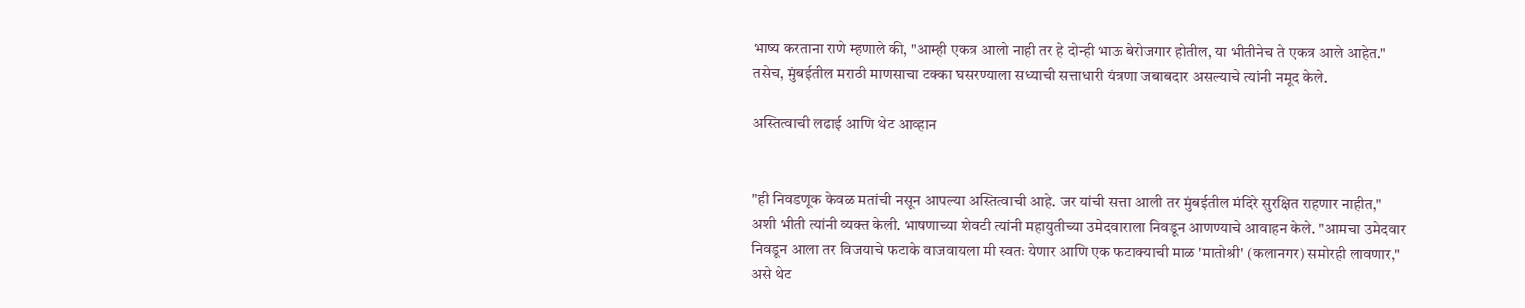भाष्य करताना राणे म्हणाले की, "आम्ही एकत्र आलो नाही तर हे दोन्ही भाऊ बेरोजगार होतील, या भीतीनेच ते एकत्र आले आहेत." तसेच, मुंबईतील मराठी माणसाचा टक्का घसरण्याला सध्याची सत्ताधारी यंत्रणा जबाबदार असल्याचे त्यांनी नमूद केले.

अस्तित्वाची लढाई आणि थेट आव्हान


"ही निवडणूक केवळ मतांची नसून आपल्या अस्तित्वाची आहे. जर यांची सत्ता आली तर मुंबईतील मंदिरे सुरक्षित राहणार नाहीत," अशी भीती त्यांनी व्यक्त केली. भाषणाच्या शेवटी त्यांनी महायुतीच्या उमेदवाराला निवडून आणण्याचे आवाहन केले. "आमचा उमेदवार निवडून आला तर विजयाचे फटाके वाजवायला मी स्वतः येणार आणि एक फटाक्याची माळ 'मातोश्री' (कलानगर) समोरही लावणार," असे थेट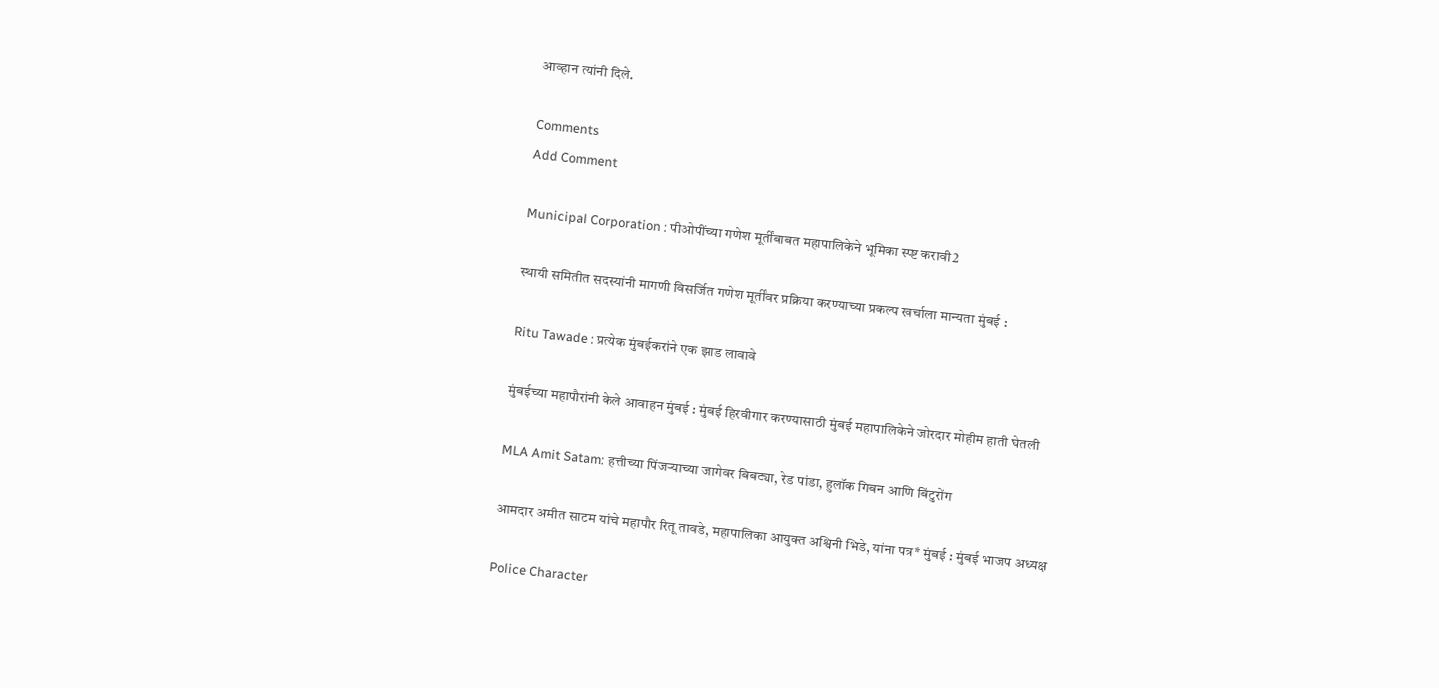आव्हान त्यांनी दिले.

Comments
Add Comment

Municipal Corporation : पीओपींच्या गणेश मूर्तींबाबत महापालिकेने भूमिका स्प्ष्ट करावी2

स्थायी समितीत सदस्यांनी मागणी विसर्जित गणेश मूर्तींवर प्रक्रिया करण्याच्या प्रकल्प खर्चाला मान्यता मुंबई :

Ritu Tawade : प्रत्येक मुंबईकरांने एक झाड लावावे

मुंबईच्या महापौरांनी केले आवाहन मुंबई : मुंबई हिरवीगार करण्यासाठी मुंबई महापालिकेने जोरदार मोहीम हाती घेतली

MLA Amit Satam: हत्तीच्या पिंजऱ्याच्या जागेवर बिबट्या, रेड पांडा, हुलॉक गिबन आणि बिंटुरोंग

आमदार अमीत साटम यांचे महापौर रितू तावडे, महापालिका आयुक्त अश्विनी भिडे, यांना पत्र* मुंबई : मुंबई भाजप अध्यक्ष

Police Character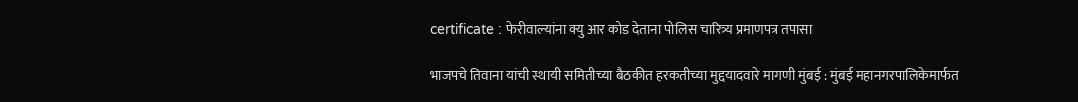certificate : फेरीवाल्यांना क्यु आर कोड देताना पोलिस चारित्र्य प्रमाणपत्र तपासा

भाजपचे तिवाना यांची स्थायी समितीच्या बैठकीत हरकतीच्या मुद्दयादवारे मागणी मुंबई : मुंबई महानगरपालिकेमार्फत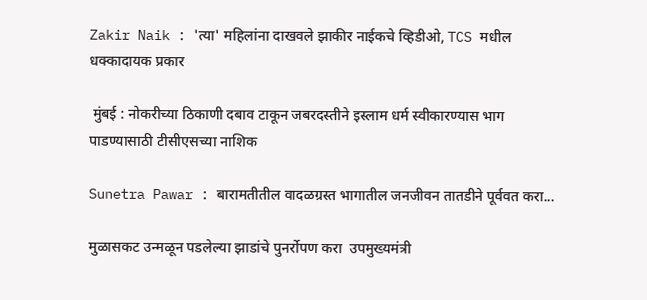Zakir Naik : 'त्या' महिलांना दाखवले झाकीर नाईकचे व्हिडीओ, TCS मधील धक्कादायक प्रकार

 मुंबई : नोकरीच्या ठिकाणी दबाव टाकून जबरदस्तीने इस्लाम धर्म स्वीकारण्यास भाग पाडण्यासाठी टीसीएसच्या नाशिक

Sunetra Pawar : बारामतीतील वादळग्रस्त भागातील जनजीवन तातडीने पूर्ववत करा...

मुळासकट उन्मळून पडलेल्या झाडांचे पुनर्रोपण करा  उपमुख्यमंत्री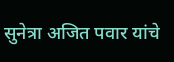सुनेत्रा अजित पवार यांचे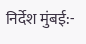निर्देश मुंबई:-